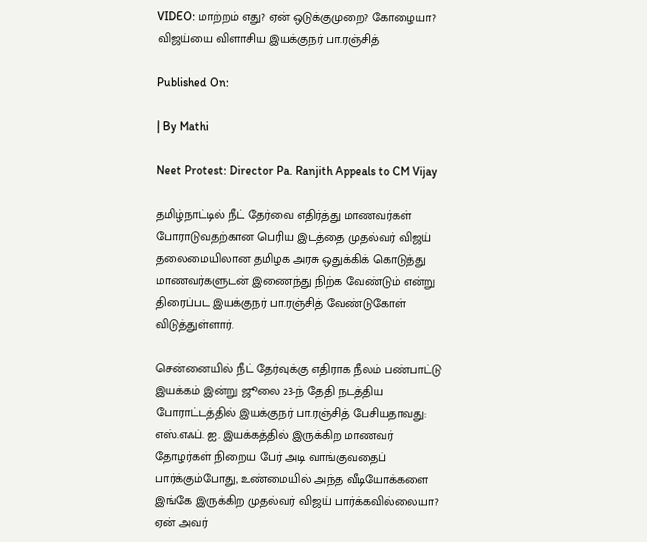VIDEO: மாற்றம் எது? ஏன் ஒடுக்குமுறை? கோழையா? விஜய்யை விளாசிய இயக்குநர் பா.ரஞ்சித்

Published On:

| By Mathi

Neet Protest: Director Pa. Ranjith Appeals to CM Vijay

தமிழ்நாட்டில் நீட் தேர்வை எதிர்த்து மாணவர்கள் போராடுவதற்கான பெரிய இடத்தை முதல்வர் விஜய் தலைமையிலான தமிழக அரசு ஒதுக்கிக் கொடுத்து மாணவர்களுடன் இணைந்து நிற்க வேண்டும் என்று திரைப்பட இயக்குநர் பா.ரஞ்சித் வேண்டுகோள் விடுத்துள்ளார்.

சென்னையில் நீட் தேர்வுக்கு எதிராக நீலம் பண்பாட்டு இயக்கம் இன்று ஜூலை 23-ந் தேதி நடத்திய போராட்டத்தில் இயக்குநர் பா.ரஞ்சித் பேசியதாவது: எஸ்.எஃப். ஐ. இயக்கத்தில் இருக்கிற மாணவர் தோழர்கள் நிறைய பேர் அடி வாங்குவதைப் பார்க்கும்போது, உண்மையில் அந்த வீடியோக்களை இங்கே இருக்கிற முதல்வர் விஜய் பார்க்கவில்லையா? ஏன் அவர்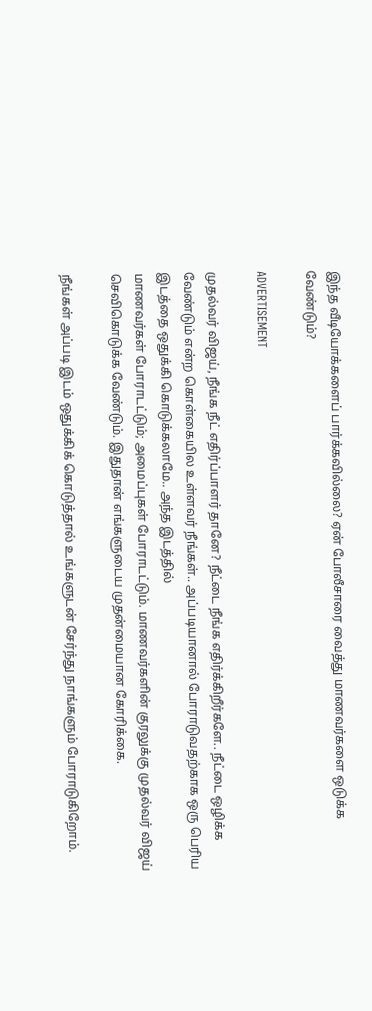இந்த வீடியோக்களைப் பார்க்கவில்லை? ஏன் போலீசாரை வைத்து மாணவர்களை ஒடுக்க வேண்டும்?

ADVERTISEMENT

முதல்வர் விஜய், நீங்க நீட் எதிர்ப்பாளர் தானே? நீட்டை நீங்க எதிர்க்கிறீர்களே.. நீட்டை ஒழிக்க வேண்டும் என்ற கொள்கையில உள்ளவர் நீங்கள்.. அப்படியானால் போராடுவதற்காக ஒரு பெரிய இடத்தை ஒதுக்கி கொடுக்கலாமே.. அந்த இடத்தில்
மாணவர்கள் போராடட்டும்; அமைப்புகள் போராடட்டும். மாணவர்களின் குரலுக்கு முதல்வர் விஜய் செவிகொடுக்க வேண்டும். இதுதான் எங்களுடைய முதன்மையான கோரிக்கை.

நீங்கள் அப்படி இடம் ஒதுக்கிக் கொடுத்தால் உங்களுடன் சேர்ந்து நாங்களும் போராடுகிறோம்.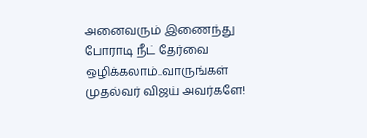அனைவரும் இணைந்து போராடி நீட் தேர்வை ஒழிக்கலாம்..வாருங்கள் முதல்வர் விஜய் அவர்களே!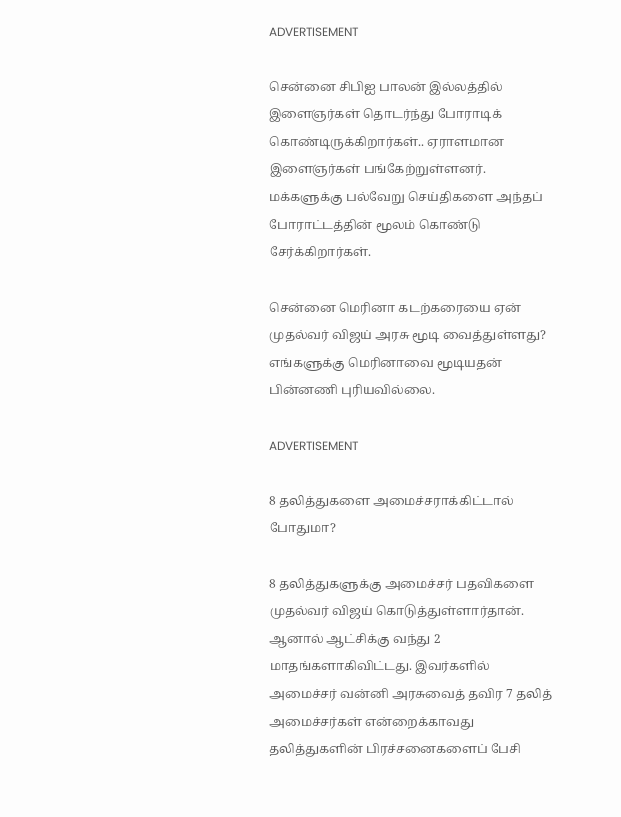ADVERTISEMENT

சென்னை சிபிஐ பாலன் இல்லத்தில் இளைஞர்கள் தொடர்ந்து போராடிக் கொண்டிருக்கிறார்கள்.. ஏராளமான இளைஞர்கள் பங்கேற்றுள்ளனர். மக்களுக்கு பல்வேறு செய்திகளை அந்தப் போராட்டத்தின் மூலம் கொண்டு சேர்க்கிறார்கள்.

சென்னை மெரினா கடற்கரையை ஏன் முதல்வர் விஜய் அரசு மூடி வைத்துள்ளது? எங்களுக்கு மெரினாவை மூடியதன் பின்னணி புரியவில்லை.

ADVERTISEMENT

8 தலித்துகளை அமைச்சராக்கிட்டால் போதுமா?

8 தலித்துகளுக்கு அமைச்சர் பதவிகளை முதல்வர் விஜய் கொடுத்துள்ளார்தான். ஆனால் ஆட்சிக்கு வந்து 2 மாதங்களாகிவிட்டது. இவர்களில் அமைச்சர் வன்னி அரசுவைத் தவிர 7 தலித் அமைச்சர்கள் என்றைக்காவது தலித்துகளின் பிரச்சனைகளைப் பேசி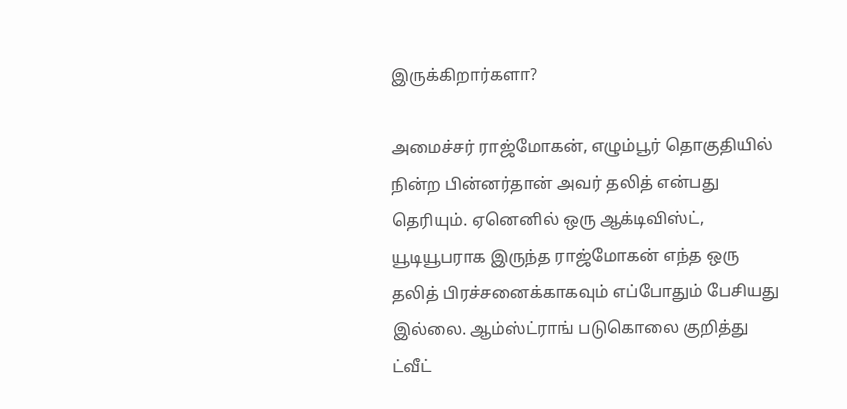இருக்கிறார்களா?

அமைச்சர் ராஜ்மோகன், எழும்பூர் தொகுதியில் நின்ற பின்னர்தான் அவர் தலித் என்பது தெரியும். ஏனெனில் ஒரு ஆக்டிவிஸ்ட், யூடியூபராக இருந்த ராஜ்மோகன் எந்த ஒரு தலித் பிரச்சனைக்காகவும் எப்போதும் பேசியது இல்லை. ஆம்ஸ்ட்ராங் படுகொலை குறித்து ட்வீட்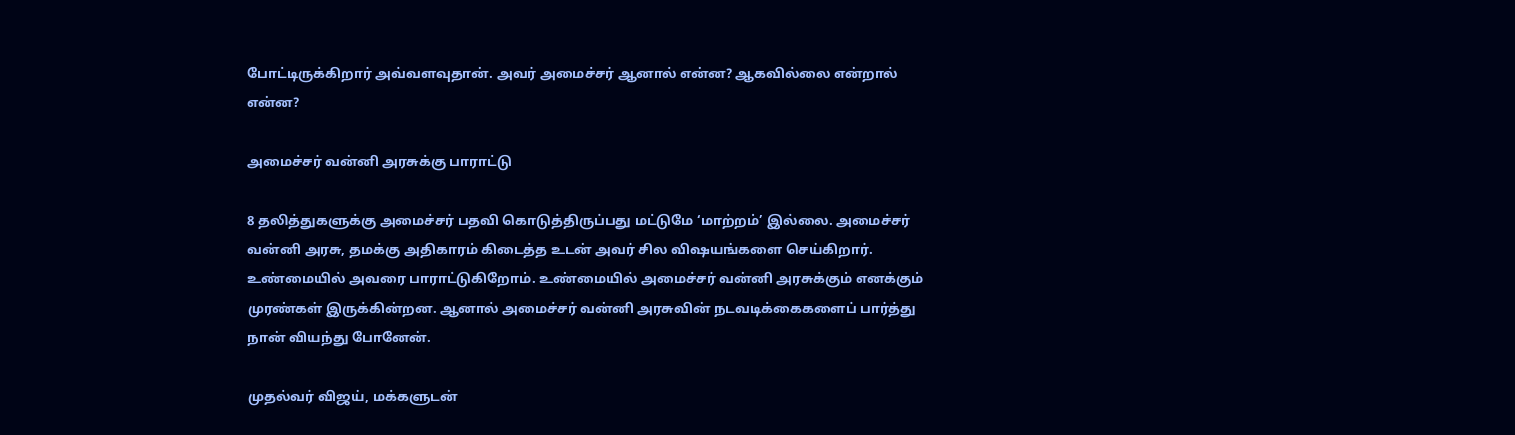போட்டிருக்கிறார் அவ்வளவுதான். அவர் அமைச்சர் ஆனால் என்ன? ஆகவில்லை என்றால் என்ன?

அமைச்சர் வன்னி அரசுக்கு பாராட்டு

8 தலித்துகளுக்கு அமைச்சர் பதவி கொடுத்திருப்பது மட்டுமே ‘மாற்றம்’ இல்லை. அமைச்சர் வன்னி அரசு, தமக்கு அதிகாரம் கிடைத்த உடன் அவர் சில விஷயங்களை செய்கிறார். உண்மையில் அவரை பாராட்டுகிறோம். உண்மையில் அமைச்சர் வன்னி அரசுக்கும் எனக்கும் முரண்கள் இருக்கின்றன. ஆனால் அமைச்சர் வன்னி அரசுவின் நடவடிக்கைகளைப் பார்த்து நான் வியந்து போனேன்.

முதல்வர் விஜய், மக்களுடன்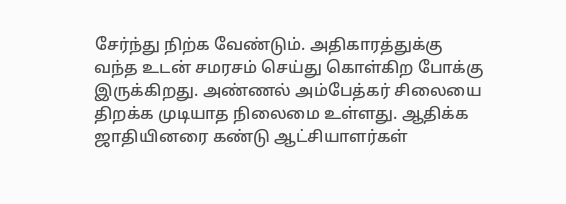சேர்ந்து நிற்க வேண்டும். அதிகாரத்துக்கு வந்த உடன் சமரசம் செய்து கொள்கிற போக்கு இருக்கிறது. அண்ணல் அம்பேத்கர் சிலையை திறக்க முடியாத நிலைமை உள்ளது. ஆதிக்க ஜாதியினரை கண்டு ஆட்சியாளர்கள்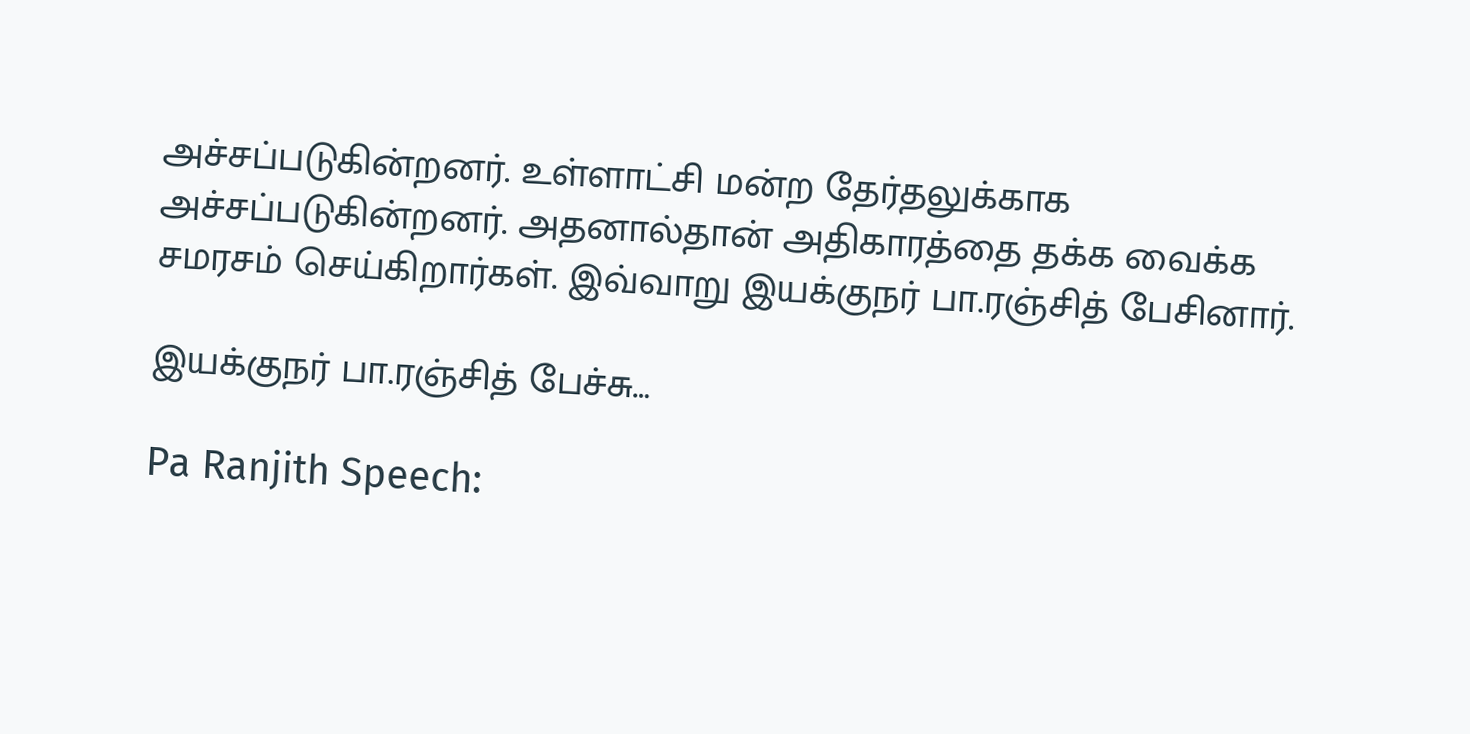அச்சப்படுகின்றனர். உள்ளாட்சி மன்ற தேர்தலுக்காக அச்சப்படுகின்றனர். அதனால்தான் அதிகாரத்தை தக்க வைக்க சமரசம் செய்கிறார்கள். இவ்வாறு இயக்குநர் பா.ரஞ்சித் பேசினார்.

இயக்குநர் பா.ரஞ்சித் பேச்சு…

Pa Ranjith Speech: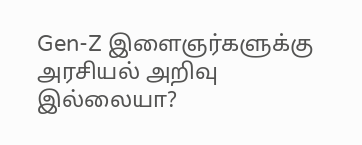Gen-Z இளைஞர்களுக்கு அரசியல் அறிவு இல்லையா?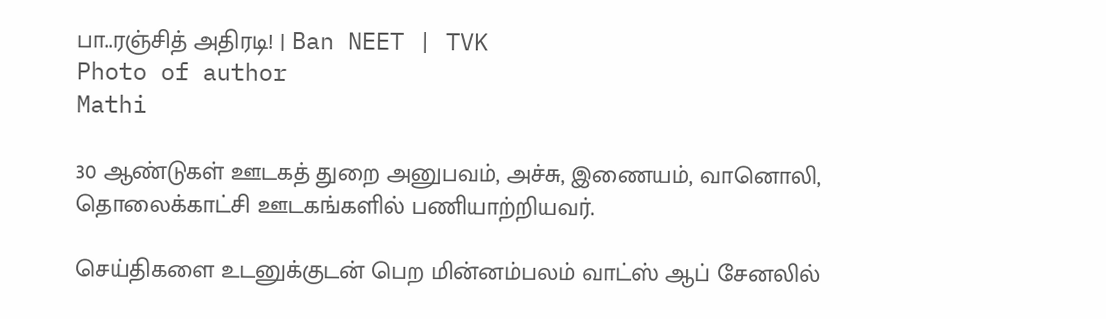பா..ரஞ்சித் அதிரடி! | Ban NEET | TVK
Photo of author
Mathi

30 ஆண்டுகள் ஊடகத் துறை அனுபவம், அச்சு, இணையம், வானொலி, தொலைக்காட்சி ஊடகங்களில் பணியாற்றியவர்.

செய்திகளை உடனுக்குடன் பெற மின்னம்பலம் வாட்ஸ் ஆப் சேனலில்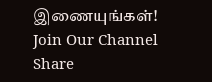இணையுங்கள்!
Join Our Channel
Share